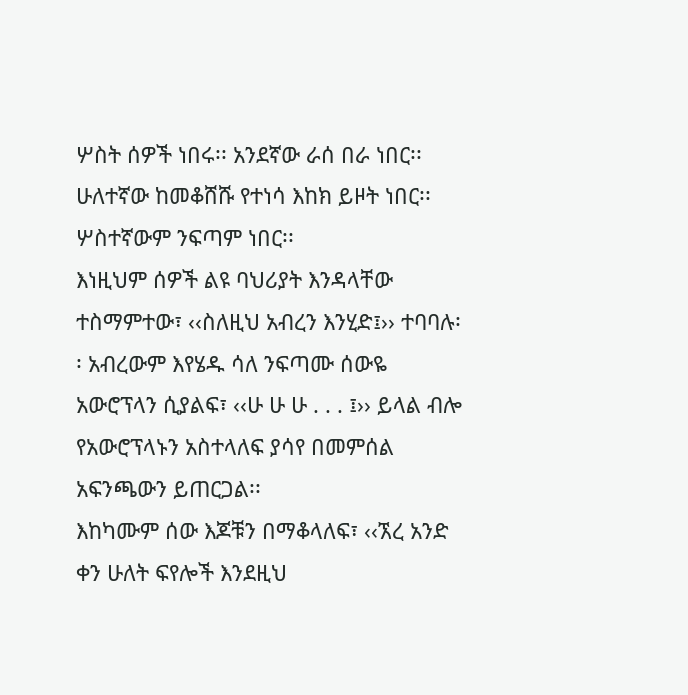ሦስት ሰዎች ነበሩ፡፡ አንደኛው ራሰ በራ ነበር፡፡ ሁለተኛው ከመቆሸሹ የተነሳ እከክ ይዞት ነበር፡፡ ሦስተኛውም ንፍጣም ነበር፡፡
እነዚህም ሰዎች ልዩ ባህሪያት እንዳላቸው ተስማምተው፣ ‹‹ስለዚህ አብረን እንሂድ፤›› ተባባሉ፡፡ አብረውም እየሄዱ ሳለ ንፍጣሙ ሰውዬ አውሮፕላን ሲያልፍ፣ ‹‹ሁ ሁ ሁ . . . ፤›› ይላል ብሎ የአውሮፕላኑን አስተላለፍ ያሳየ በመምሰል አፍንጫውን ይጠርጋል፡፡
እከካሙም ሰው እጆቹን በማቆላለፍ፣ ‹‹ኧረ አንድ ቀን ሁለት ፍየሎች እንደዚህ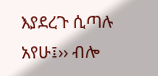እያደረጉ ሲጣሉ አየሁ፤›› ብሎ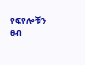የፍየሎቹን ፀብ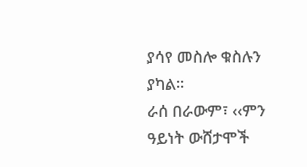ያሳየ መስሎ ቁስሉን ያካል፡፡
ራሰ በራውም፣ ‹‹ምን ዓይነት ውሸታሞች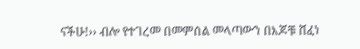ናችሁ!›› ብሎ የተገረመ በመምሰል መላጣውን በእጆቹ ሸፈነ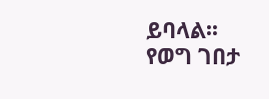ይባላል፡፡
የወግ ገበታ